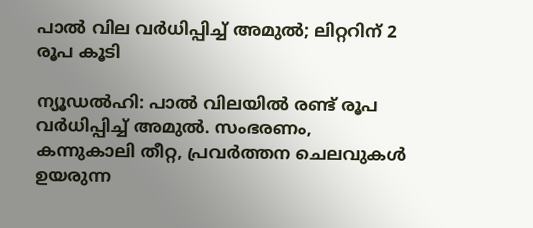പാല്‍ വില വര്‍ധിപ്പിച്ച് അമുല്‍; ലിറ്ററിന് 2 രൂപ കൂടി

ന്യൂഡല്‍ഹി: പാല്‍ വിലയില്‍ രണ്ട് രൂപ വര്‍ധിപ്പിച്ച് അമുല്‍. സംഭരണം, കന്നുകാലി തീറ്റ, പ്രവര്‍ത്തന ചെലവുകള്‍ ഉയരുന്ന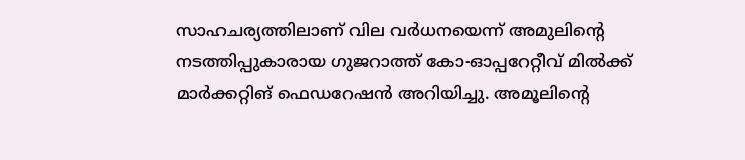സാഹചര്യത്തിലാണ് വില വര്‍ധനയെന്ന് അമുലിന്റെ നടത്തിപ്പുകാരായ ഗുജറാത്ത് കോ-ഓപ്പറേറ്റീവ് മില്‍ക്ക് മാര്‍ക്കറ്റിങ് ഫെഡറേഷന്‍ അറിയിച്ചു. അമൂലിന്റെ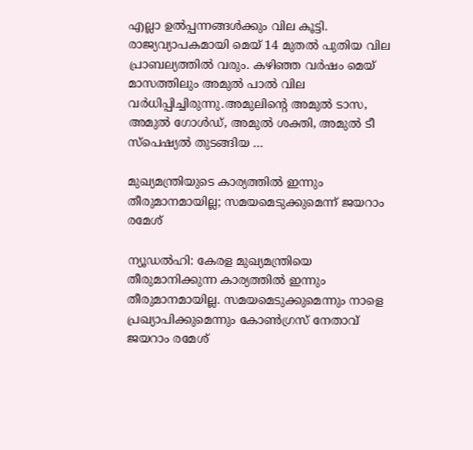എല്ലാ ഉല്‍പ്പന്നങ്ങള്‍ക്കും വില കൂട്ടി. രാജ്യവ്യാപകമായി മെയ് 14 മുതല്‍ പുതിയ വില പ്രാബല്യത്തില്‍ വരും. കഴിഞ്ഞ വര്‍ഷം മെയ് മാസത്തിലും അമുല്‍ പാല്‍ വില വര്‍ധിപ്പിച്ചിരുന്നു.അമുലിന്റെ അമുല്‍ ടാസ, അമുല്‍ ഗോള്‍ഡ്, അമുല്‍ ശക്തി, അമുല്‍ ടീ സ്‌പെഷ്യല്‍ തുടങ്ങിയ …

മുഖ്യമന്ത്രിയുടെ കാര്യത്തില്‍ ഇന്നും തീരുമാനമായില്ല; സമയമെടുക്കുമെന്ന് ജയറാം രമേശ്

ന്യൂഡല്‍ഹി: കേരള മുഖ്യമന്ത്രിയെ തീരുമാനിക്കുന്ന കാര്യത്തില്‍ ഇന്നും തീരുമാനമായില്ല. സമയമെടുക്കുമെന്നും നാളെ പ്രഖ്യാപിക്കുമെന്നും കോണ്‍ഗ്രസ് നേതാവ് ജയറാം രമേശ്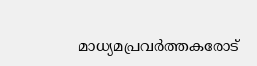മാധ്യമപ്രവര്‍ത്തകരോട്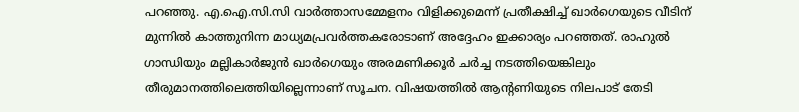പറഞ്ഞു. എ.ഐ.സി.സി വാര്‍ത്താസമ്മേളനം വിളിക്കുമെന്ന് പ്രതീക്ഷിച്ച് ഖാര്‍ഗെയുടെ വീടിന് മുന്നില്‍ കാത്തുനിന്ന മാധ്യമപ്രവര്‍ത്തകരോടാണ് അദ്ദേഹം ഇക്കാര്യം പറഞ്ഞത്. രാഹുല്‍ ഗാന്ധിയും മല്ലികാര്‍ജുന്‍ ഖാര്‍ഗെയും അരമണിക്കൂര്‍ ചര്‍ച്ച നടത്തിയെങ്കിലും തീരുമാനത്തിലെത്തിയില്ലെന്നാണ് സൂചന. വിഷയത്തില്‍ ആന്റണിയുടെ നിലപാട് തേടി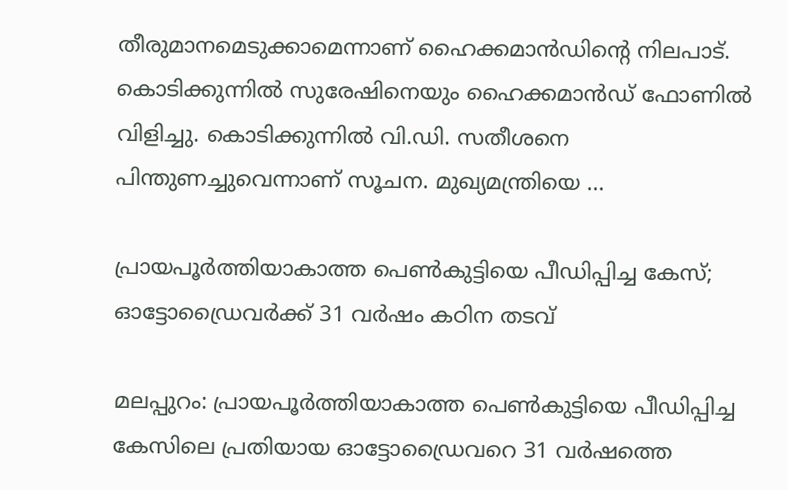തീരുമാനമെടുക്കാമെന്നാണ് ഹൈക്കമാന്‍ഡിന്റെ നിലപാട്. കൊടിക്കുന്നില്‍ സുരേഷിനെയും ഹൈക്കമാന്‍ഡ് ഫോണില്‍ വിളിച്ചു. കൊടിക്കുന്നില്‍ വി.ഡി. സതീശനെ പിന്തുണച്ചുവെന്നാണ് സൂചന. മുഖ്യമന്ത്രിയെ …

പ്രായപൂര്‍ത്തിയാകാത്ത പെണ്‍കുട്ടിയെ പീഡിപ്പിച്ച കേസ്; ഓട്ടോഡ്രൈവര്‍ക്ക് 31 വര്‍ഷം കഠിന തടവ്

മലപ്പുറം: പ്രായപൂര്‍ത്തിയാകാത്ത പെണ്‍കുട്ടിയെ പീഡിപ്പിച്ച കേസിലെ പ്രതിയായ ഓട്ടോഡ്രൈവറെ 31 വര്‍ഷത്തെ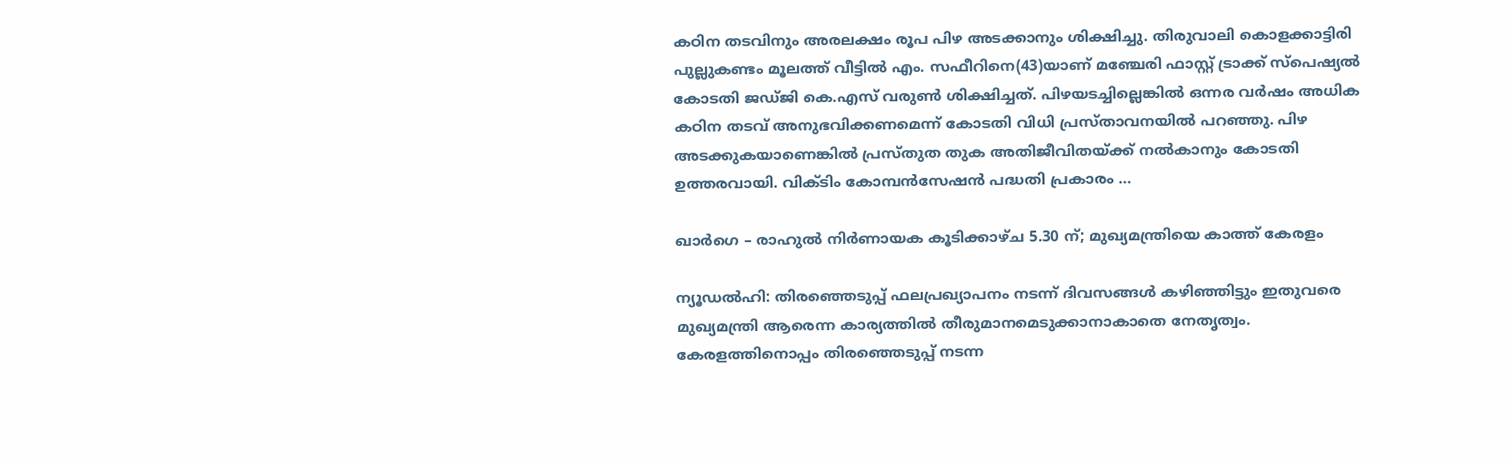കഠിന തടവിനും അരലക്ഷം രൂപ പിഴ അടക്കാനും ശിക്ഷിച്ചു. തിരുവാലി കൊളക്കാട്ടിരി പുല്ലുകണ്ടം മൂലത്ത് വീട്ടില്‍ എം. സഫീറിനെ(43)യാണ് മഞ്ചേരി ഫാസ്റ്റ് ട്രാക്ക് സ്പെഷ്യല്‍ കോടതി ജഡ്ജി കെ.എസ് വരുണ്‍ ശിക്ഷിച്ചത്. പിഴയടച്ചില്ലെങ്കില്‍ ഒന്നര വര്‍ഷം അധിക കഠിന തടവ് അനുഭവിക്കണമെന്ന് കോടതി വിധി പ്രസ്താവനയില്‍ പറഞ്ഞു. പിഴ അടക്കുകയാണെങ്കില്‍ പ്രസ്തുത തുക അതിജീവിതയ്ക്ക് നല്‍കാനും കോടതി ഉത്തരവായി. വിക്ടിം കോമ്പന്‍സേഷന്‍ പദ്ധതി പ്രകാരം …

ഖാര്‍ഗെ – രാഹുല്‍ നിര്‍ണായക കൂടിക്കാഴ്ച 5.30 ന്; മുഖ്യമന്ത്രിയെ കാത്ത് കേരളം

ന്യൂഡല്‍ഹി: തിരഞ്ഞെടുപ്പ് ഫലപ്രഖ്യാപനം നടന്ന് ദിവസങ്ങള്‍ കഴിഞ്ഞിട്ടും ഇതുവരെ മുഖ്യമന്ത്രി ആരെന്ന കാര്യത്തില്‍ തീരുമാനമെടുക്കാനാകാതെ നേതൃത്വം. കേരളത്തിനൊപ്പം തിരഞ്ഞെടുപ്പ് നടന്ന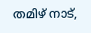തമിഴ് നാട്,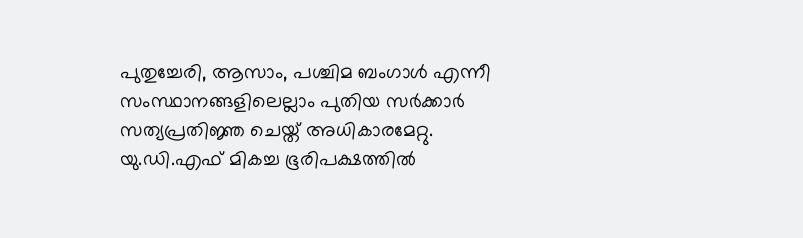പുതുച്ചേരി, ആസാം, പശ്ചിമ ബംഗാള്‍ എന്നീ സംസ്ഥാനങ്ങളിലെല്ലാം പുതിയ സര്‍ക്കാര്‍ സത്യപ്രതിജ്ഞ ചെയ്ത് അധികാരമേറ്റു. യു.ഡി.എഫ് മികച്ച ഭൂരിപക്ഷത്തില്‍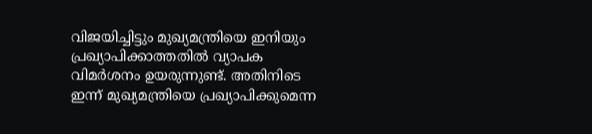വിജയിച്ചിട്ടും മുഖ്യമന്ത്രിയെ ഇനിയും പ്രഖ്യാപിക്കാത്തതില്‍ വ്യാപക വിമര്‍ശനം ഉയരുന്നുണ്ട്. അതിനിടെ ഇന്ന് മുഖ്യമന്ത്രിയെ പ്രഖ്യാപിക്കുമെന്ന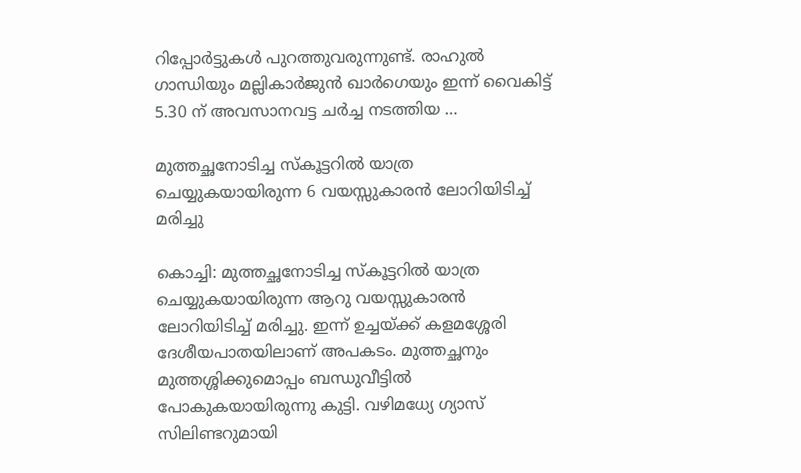റിപ്പോര്‍ട്ടുകള്‍ പുറത്തുവരുന്നുണ്ട്. രാഹുല്‍ ഗാന്ധിയും മല്ലികാര്‍ജുന്‍ ഖാര്‍ഗെയും ഇന്ന് വൈകിട്ട് 5.30 ന് അവസാനവട്ട ചര്‍ച്ച നടത്തിയ …

മുത്തച്ഛനോടിച്ച സ്‌കൂട്ടറില്‍ യാത്ര ചെയ്യുകയായിരുന്ന 6 വയസ്സുകാരന്‍ ലോറിയിടിച്ച് മരിച്ചു

കൊച്ചി: മുത്തച്ഛനോടിച്ച സ്‌കൂട്ടറില്‍ യാത്ര ചെയ്യുകയായിരുന്ന ആറു വയസ്സുകാരന്‍ ലോറിയിടിച്ച് മരിച്ചു. ഇന്ന് ഉച്ചയ്ക്ക് കളമശ്ശേരി ദേശീയപാതയിലാണ് അപകടം. മുത്തച്ഛനും മുത്തശ്ശിക്കുമൊപ്പം ബന്ധുവീട്ടില്‍ പോകുകയായിരുന്നു കുട്ടി. വഴിമധ്യേ ഗ്യാസ് സിലിണ്ടറുമായി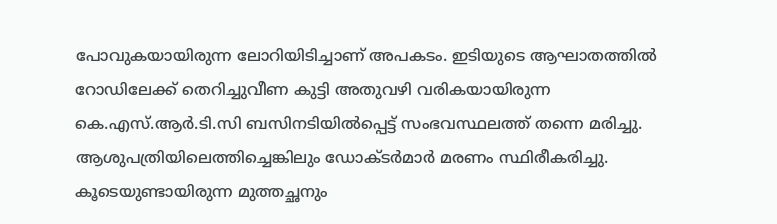പോവുകയായിരുന്ന ലോറിയിടിച്ചാണ് അപകടം. ഇടിയുടെ ആഘാതത്തില്‍ റോഡിലേക്ക് തെറിച്ചുവീണ കുട്ടി അതുവഴി വരികയായിരുന്ന കെ.എസ്.ആര്‍.ടി.സി ബസിനടിയില്‍പ്പെട്ട് സംഭവസ്ഥലത്ത് തന്നെ മരിച്ചു. ആശുപത്രിയിലെത്തിച്ചെങ്കിലും ഡോക്ടര്‍മാര്‍ മരണം സ്ഥിരീകരിച്ചു. കൂടെയുണ്ടായിരുന്ന മുത്തച്ഛനും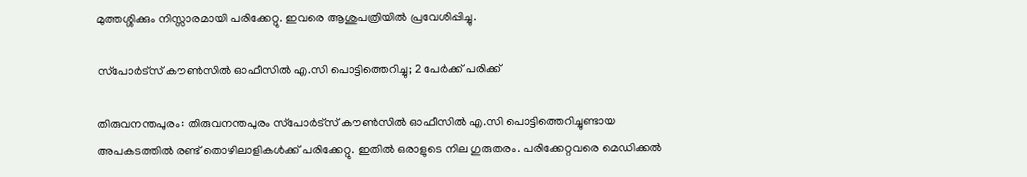മുത്തശ്ശിക്കും നിസ്സാരമായി പരിക്കേറ്റു. ഇവരെ ആശുപത്രിയില്‍ പ്രവേശിപ്പിച്ചു.

സ്‌പോര്‍ട്‌സ് കൗണ്‍സില്‍ ഓഫീസില്‍ എ.സി പൊട്ടിത്തെറിച്ചു; 2 പേര്‍ക്ക് പരിക്ക്

തിരുവനന്തപുരം: തിരുവനന്തപുരം സ്‌പോര്‍ട്‌സ് കൗണ്‍സില്‍ ഓഫീസില്‍ എ.സി പൊട്ടിത്തെറിച്ചുണ്ടായ അപകടത്തില്‍ രണ്ട് തൊഴിലാളികള്‍ക്ക് പരിക്കേറ്റു. ഇതില്‍ ഒരാളുടെ നില ഗുരുതരം. പരിക്കേറ്റവരെ മെഡിക്കല്‍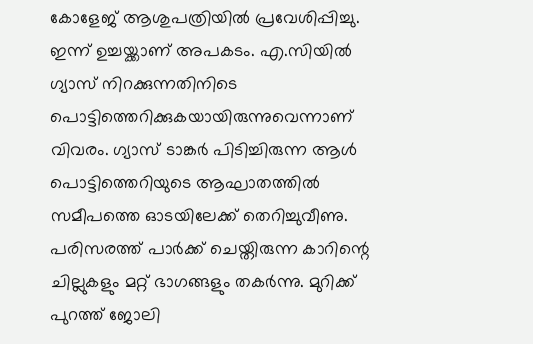കോളേജ് ആശുപത്രിയില്‍ പ്രവേശിപ്പിച്ചു. ഇന്ന് ഉച്ചയ്ക്കാണ് അപകടം. എ.സിയില്‍ ഗ്യാസ് നിറക്കുന്നതിനിടെ പൊട്ടിത്തെറിക്കുകയായിരുന്നുവെന്നാണ് വിവരം. ഗ്യാസ് ടാങ്കര്‍ പിടിച്ചിരുന്ന ആള്‍ പൊട്ടിത്തെറിയുടെ ആഘാതത്തില്‍ സമീപത്തെ ഓടയിലേക്ക് തെറിച്ചുവീണു. പരിസരത്ത് പാര്‍ക്ക് ചെയ്തിരുന്ന കാറിന്റെ ചില്ലുകളും മറ്റ് ഭാഗങ്ങളും തകര്‍ന്നു. മുറിക്ക് പുറത്ത് ജോലി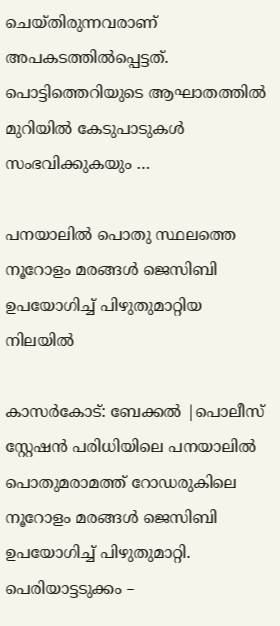ചെയ്തിരുന്നവരാണ് അപകടത്തില്‍പ്പെട്ടത്. പൊട്ടിത്തെറിയുടെ ആഘാതത്തില്‍ മുറിയില്‍ കേടുപാടുകള്‍ സംഭവിക്കുകയും …

പനയാലില്‍ പൊതു സ്ഥലത്തെ നൂറോളം മരങ്ങള്‍ ജെസിബി ഉപയോഗിച്ച് പിഴുതുമാറ്റിയ നിലയില്‍

കാസര്‍കോട്: ബേക്കല്‍ |പൊലീസ് സ്റ്റേഷന്‍ പരിധിയിലെ പനയാലില്‍ പൊതുമരാമത്ത് റോഡരുകിലെ നൂറോളം മരങ്ങള്‍ ജെസിബി ഉപയോഗിച്ച് പിഴുതുമാറ്റി. പെരിയാട്ടടുക്കം –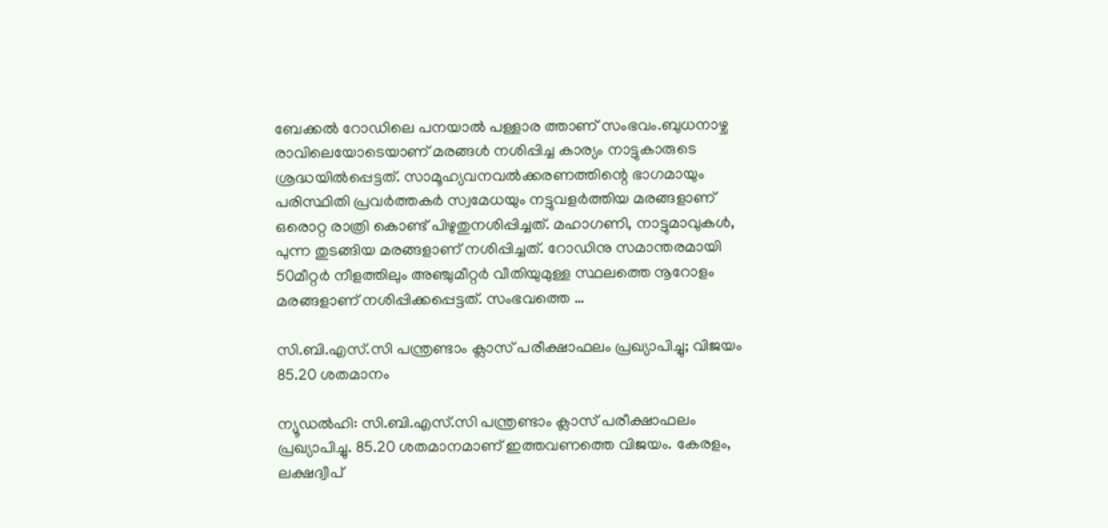ബേക്കൽ റോഡിലെ പനയാൽ പള്ളാര ത്താണ് സംഭവം.ബുധനാഴ്ച രാവിലെയോടെയാണ് മരങ്ങൾ നശിപ്പിച്ച കാര്യം നാട്ടുകാരുടെ ശ്രദ്ധയില്‍പ്പെട്ടത്. സാമൂഹ്യവനവല്‍ക്കരണത്തിന്റെ ഭാഗമായും പരിസ്ഥിതി പ്രവര്‍ത്തകര്‍ സ്വമേധയും നട്ടുവളര്‍ത്തിയ മരങ്ങളാണ് ഒരൊറ്റ രാത്രി കൊണ്ട് പിഴുതുനശിപ്പിച്ചത്. മഹാഗണി, നാട്ടുമാവുകള്‍, പുന്ന തുടങ്ങിയ മരങ്ങളാണ് നശിപ്പിച്ചത്. റോഡിനു സമാന്തരമായി 50മീറ്റര്‍ നീളത്തിലും അഞ്ചുമീറ്റര്‍ വീതിയുമുള്ള സ്ഥലത്തെ നൂറോളം മരങ്ങളാണ് നശിപ്പിക്കപ്പെട്ടത്. സംഭവത്തെ …

സി.ബി.എസ്.സി പന്ത്രണ്ടാം ക്ലാസ് പരീക്ഷാഫലം പ്രഖ്യാപിച്ചു; വിജയം 85.20 ശതമാനം

ന്യൂഡല്‍ഹി: സി.ബി.എസ്.സി പന്ത്രണ്ടാം ക്ലാസ് പരീക്ഷാഫലം പ്രഖ്യാപിച്ചു. 85.20 ശതമാനമാണ് ഇത്തവണത്തെ വിജയം. കേരളം, ലക്ഷദ്വീപ്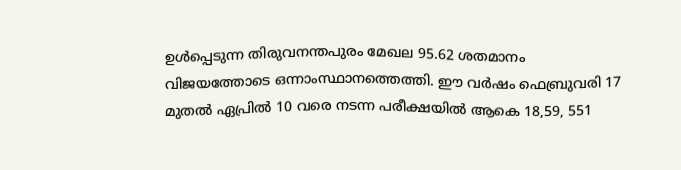ഉള്‍പ്പെടുന്ന തിരുവനന്തപുരം മേഖല 95.62 ശതമാനം വിജയത്തോടെ ഒന്നാംസ്ഥാനത്തെത്തി. ഈ വര്‍ഷം ഫെബ്രുവരി 17 മുതല്‍ ഏപ്രില്‍ 10 വരെ നടന്ന പരീക്ഷയില്‍ ആകെ 18,59, 551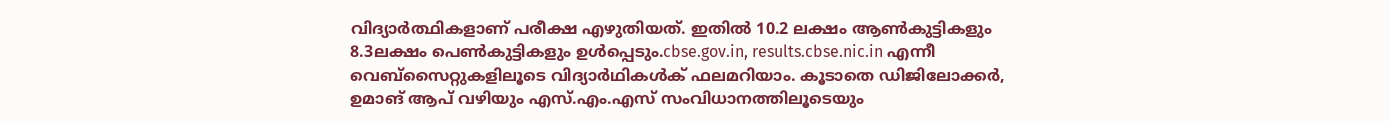വിദ്യാര്‍ത്ഥികളാണ് പരീക്ഷ എഴുതിയത്. ഇതില്‍ 10.2 ലക്ഷം ആണ്‍കുട്ടികളും 8.3ലക്ഷം പെണ്‍കുട്ടികളും ഉള്‍പ്പെടും.cbse.gov.in, results.cbse.nic.in എന്നീ വെബ്‌സൈറ്റുകളിലൂടെ വിദ്യാര്‍ഥികള്‍ക് ഫലമറിയാം. കൂടാതെ ഡിജിലോക്കര്‍, ഉമാങ് ആപ് വഴിയും എസ്.എം.എസ് സംവിധാനത്തിലൂടെയും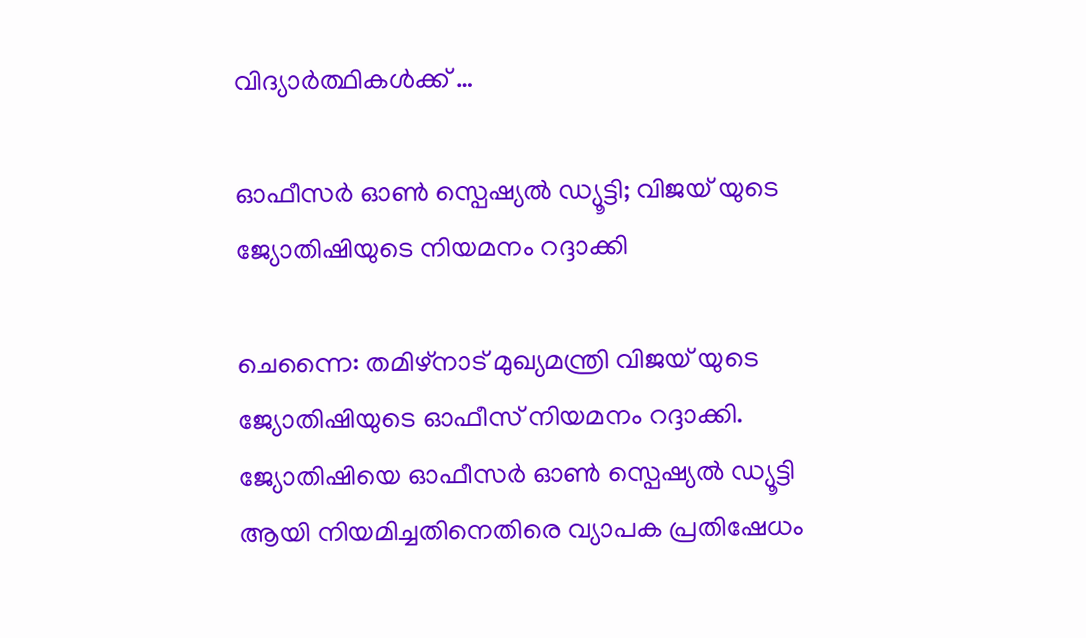വിദ്യാര്‍ത്ഥികള്‍ക്ക് …

ഓഫീസര്‍ ഓണ്‍ സ്പെഷ്യല്‍ ഡ്യൂട്ടി; വിജയ് യുടെ ജ്യോതിഷിയുടെ നിയമനം റദ്ദാക്കി

ചെന്നൈ: തമിഴ്‌നാട് മുഖ്യമന്ത്രി വിജയ് യുടെ ജ്യോതിഷിയുടെ ഓഫീസ് നിയമനം റദ്ദാക്കി. ജ്യോതിഷിയെ ഓഫീസര്‍ ഓണ്‍ സ്പെഷ്യല്‍ ഡ്യൂട്ടി ആയി നിയമിച്ചതിനെതിരെ വ്യാപക പ്രതിഷേധം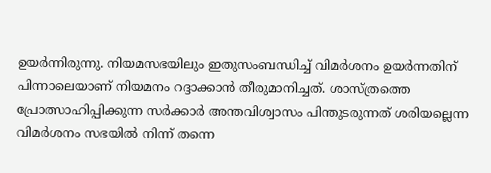ഉയര്‍ന്നിരുന്നു. നിയമസഭയിലും ഇതുസംബന്ധിച്ച് വിമര്‍ശനം ഉയര്‍ന്നതിന് പിന്നാലെയാണ് നിയമനം റദ്ദാക്കാന്‍ തീരുമാനിച്ചത്. ശാസ്ത്രത്തെ പ്രോത്സാഹിപ്പിക്കുന്ന സര്‍ക്കാര്‍ അന്തവിശ്വാസം പിന്തുടരുന്നത് ശരിയല്ലെന്ന വിമര്‍ശനം സഭയില്‍ നിന്ന് തന്നെ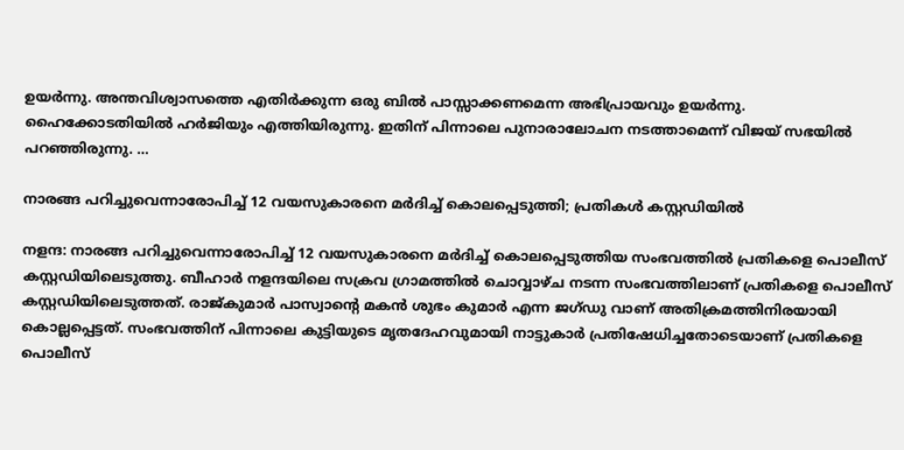ഉയര്‍ന്നു. അന്തവിശ്വാസത്തെ എതിര്‍ക്കുന്ന ഒരു ബില്‍ പാസ്സാക്കണമെന്ന അഭിപ്രായവും ഉയര്‍ന്നു. ഹൈക്കോടതിയില്‍ ഹര്‍ജിയും എത്തിയിരുന്നു. ഇതിന് പിന്നാലെ പുനാരാലോചന നടത്താമെന്ന് വിജയ് സഭയില്‍ പറഞ്ഞിരുന്നു. …

നാരങ്ങ പറിച്ചുവെന്നാരോപിച്ച് 12 വയസുകാരനെ മര്‍ദിച്ച് കൊലപ്പെടുത്തി; പ്രതികള്‍ കസ്റ്റഡിയില്‍

നളന്ദ: നാരങ്ങ പറിച്ചുവെന്നാരോപിച്ച് 12 വയസുകാരനെ മര്‍ദിച്ച് കൊലപ്പെടുത്തിയ സംഭവത്തില്‍ പ്രതികളെ പൊലീസ് കസ്റ്റഡിയിലെടുത്തു. ബീഹാര്‍ നളന്ദയിലെ സക്രവ ഗ്രാമത്തില്‍ ചൊവ്വാഴ്ച നടന്ന സംഭവത്തിലാണ് പ്രതികളെ പൊലീസ് കസ്റ്റഡിയിലെടുത്തത്. രാജ്കുമാര്‍ പാസ്വാന്റെ മകന്‍ ശുഭം കുമാര്‍ എന്ന ജഗ്ഡു വാണ് അതിക്രമത്തിനിരയായി കൊല്ലപ്പെട്ടത്. സംഭവത്തിന് പിന്നാലെ കുട്ടിയുടെ മൃതദേഹവുമായി നാട്ടുകാര്‍ പ്രതിഷേധിച്ചതോടെയാണ് പ്രതികളെ പൊലീസ്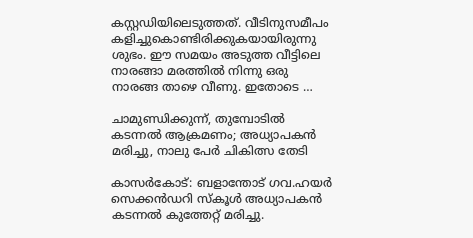കസ്റ്റഡിയിലെടുത്തത്. വീടിനുസമീപം കളിച്ചുകൊണ്ടിരിക്കുകയായിരുന്നു ശുഭം. ഈ സമയം അടുത്ത വീട്ടിലെ നാരങ്ങാ മരത്തില്‍ നിന്നു ഒരു നാരങ്ങ താഴെ വീണു. ഇതോടെ …

ചാമുണ്ഡിക്കുന്ന്, തുമ്പോടില്‍ കടന്നല്‍ ആക്രമണം; അധ്യാപകന്‍ മരിച്ചു, നാലു പേര്‍ ചികിത്സ തേടി

കാസര്‍കോട്: ബളാന്തോട് ഗവ.ഹയര്‍ സെക്കന്‍ഡറി സ്‌കൂള്‍ അധ്യാപകന്‍ കടന്നല്‍ കുത്തേറ്റ് മരിച്ചു.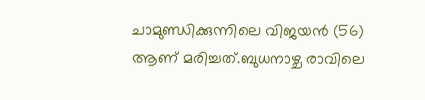ചാമുണ്ഡിക്കുന്നിലെ വിജയന്‍ (56) ആണ് മരിച്ചത്.ബുധനാഴ്ച രാവിലെ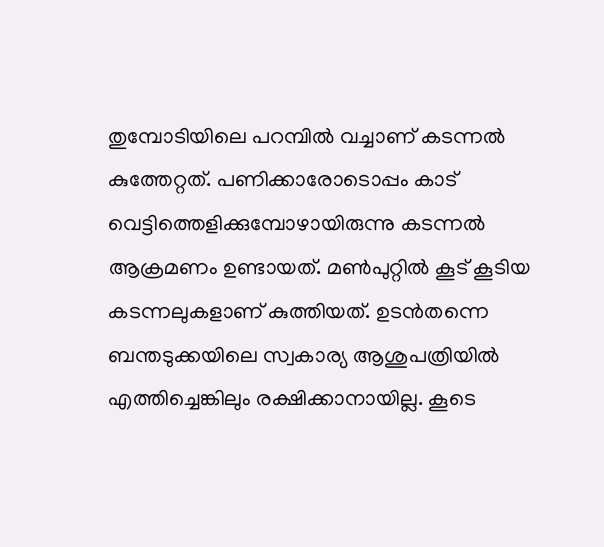തുമ്പോടിയിലെ പറമ്പില്‍ വച്ചാണ് കടന്നല്‍ കുത്തേറ്റത്. പണിക്കാരോടൊപ്പം കാട് വെട്ടിത്തെളിക്കുമ്പോഴായിരുന്നു കടന്നല്‍ ആക്രമണം ഉണ്ടായത്. മണ്‍പുറ്റില്‍ കൂട് കൂടിയ കടന്നലുകളാണ് കുത്തിയത്. ഉടന്‍തന്നെ ബന്തടുക്കയിലെ സ്വകാര്യ ആശുപത്രിയില്‍ എത്തിച്ചെങ്കിലും രക്ഷിക്കാനായില്ല. കൂടെ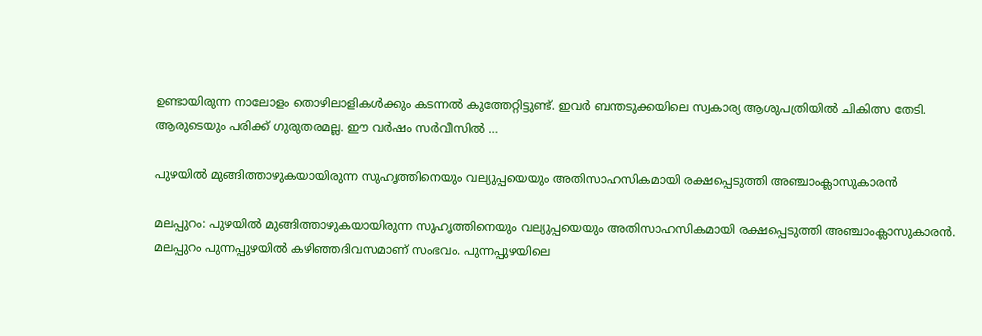ഉണ്ടായിരുന്ന നാലോളം തൊഴിലാളികള്‍ക്കും കടന്നല്‍ കുത്തേറ്റിട്ടുണ്ട്. ഇവര്‍ ബന്തടുക്കയിലെ സ്വകാര്യ ആശുപത്രിയില്‍ ചികിത്സ തേടി. ആരുടെയും പരിക്ക് ഗുരുതരമല്ല. ഈ വര്‍ഷം സര്‍വീസില്‍ …

പുഴയില്‍ മുങ്ങിത്താഴുകയായിരുന്ന സുഹൃത്തിനെയും വല്യുപ്പയെയും അതിസാഹസികമായി രക്ഷപ്പെടുത്തി അഞ്ചാംക്ലാസുകാരന്‍

മലപ്പുറം: പുഴയില്‍ മുങ്ങിത്താഴുകയായിരുന്ന സുഹൃത്തിനെയും വല്യുപ്പയെയും അതിസാഹസികമായി രക്ഷപ്പെടുത്തി അഞ്ചാംക്ലാസുകാരന്‍. മലപ്പുറം പുന്നപ്പുഴയില്‍ കഴിഞ്ഞദിവസമാണ് സംഭവം. പുന്നപ്പുഴയിലെ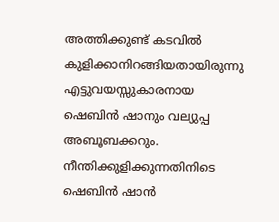അത്തിക്കുണ്ട് കടവില്‍ കുളിക്കാനിറങ്ങിയതായിരുന്നു എട്ടുവയസ്സുകാരനായ ഷെബിന്‍ ഷാനും വല്യുപ്പ അബൂബക്കറും. നീന്തിക്കുളിക്കുന്നതിനിടെ ഷെബിന്‍ ഷാന്‍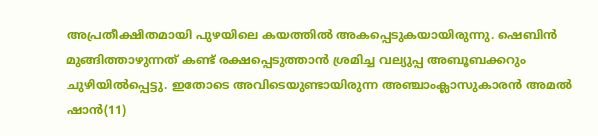അപ്രതീക്ഷിതമായി പുഴയിലെ കയത്തില്‍ അകപ്പെടുകയായിരുന്നു. ഷെബിന്‍ മുങ്ങിത്താഴുന്നത് കണ്ട് രക്ഷപ്പെടുത്താന്‍ ശ്രമിച്ച വല്യുപ്പ അബൂബക്കറും ചുഴിയില്‍പ്പെട്ടു. ഇതോടെ അവിടെയുണ്ടായിരുന്ന അഞ്ചാംക്ലാസുകാരന്‍ അമല്‍ ഷാന്‍(11)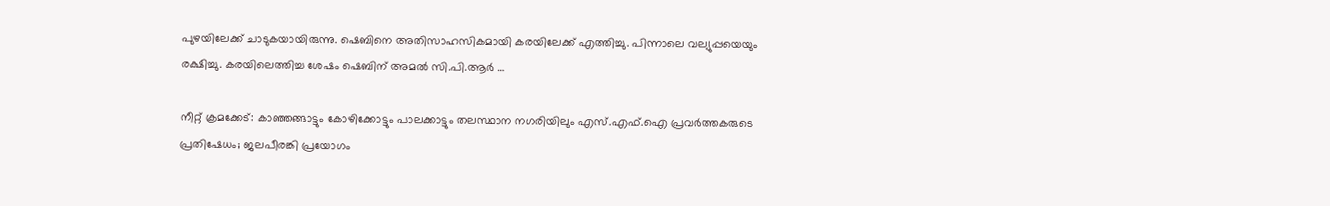പുഴയിലേക്ക് ചാടുകയായിരുന്നു. ഷെബിനെ അതിസാഹസികമായി കരയിലേക്ക് എത്തിച്ചു. പിന്നാലെ വല്യുപ്പയെയും രക്ഷിച്ചു. കരയിലെത്തിച്ച ശേഷം ഷെബിന് അമല്‍ സി.പി.ആര്‍ …

നീറ്റ് ക്രമക്കേട്: കാഞ്ഞങ്ങാട്ടും കോഴിക്കോട്ടും പാലക്കാട്ടും തലസ്ഥാന നഗരിയിലും എസ്.എഫ്.ഐ പ്രവര്‍ത്തകരുടെ പ്രതിഷേധം; ജലപീരങ്കി പ്രയോഗം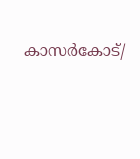കാസര്‍കോട്/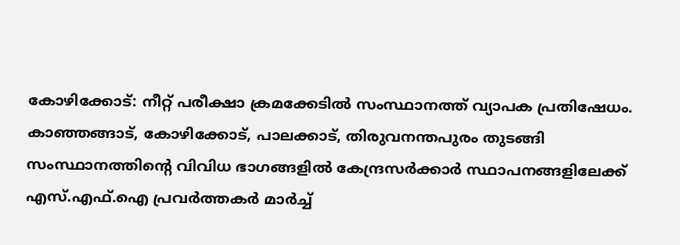കോഴിക്കോട്: നീറ്റ് പരീക്ഷാ ക്രമക്കേടില്‍ സംസ്ഥാനത്ത് വ്യാപക പ്രതിഷേധം. കാഞ്ഞങ്ങാട്, കോഴിക്കോട്, പാലക്കാട്, തിരുവനന്തപുരം തുടങ്ങി സംസ്ഥാനത്തിന്റെ വിവിധ ഭാഗങ്ങളില്‍ കേന്ദ്രസര്‍ക്കാര്‍ സ്ഥാപനങ്ങളിലേക്ക് എസ്.എഫ്.ഐ പ്രവര്‍ത്തകര്‍ മാര്‍ച്ച്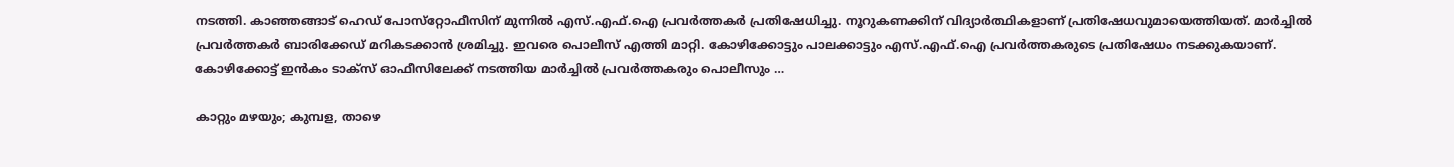നടത്തി. കാഞ്ഞങ്ങാട് ഹെഡ് പോസ്‌റ്റോഫീസിന് മുന്നില്‍ എസ്.എഫ്.ഐ പ്രവര്‍ത്തകര്‍ പ്രതിഷേധിച്ചു. നൂറുകണക്കിന് വിദ്യാര്‍ത്ഥികളാണ് പ്രതിഷേധവുമായെത്തിയത്. മാര്‍ച്ചില്‍ പ്രവര്‍ത്തകര്‍ ബാരിക്കേഡ് മറികടക്കാന്‍ ശ്രമിച്ചു. ഇവരെ പൊലീസ് എത്തി മാറ്റി. കോഴിക്കോട്ടും പാലക്കാട്ടും എസ്.എഫ്.ഐ പ്രവര്‍ത്തകരുടെ പ്രതിഷേധം നടക്കുകയാണ്. കോഴിക്കോട്ട് ഇന്‍കം ടാക്‌സ് ഓഫീസിലേക്ക് നടത്തിയ മാര്‍ച്ചില്‍ പ്രവര്‍ത്തകരും പൊലീസും …

കാറ്റും മഴയും; കുമ്പള, താഴെ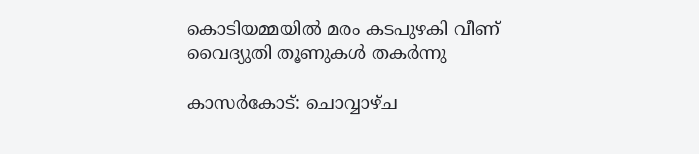കൊടിയമ്മയില്‍ മരം കടപുഴകി വീണ് വൈദ്യുതി തൂണുകള്‍ തകര്‍ന്നു

കാസര്‍കോട്: ചൊവ്വാഴ്ച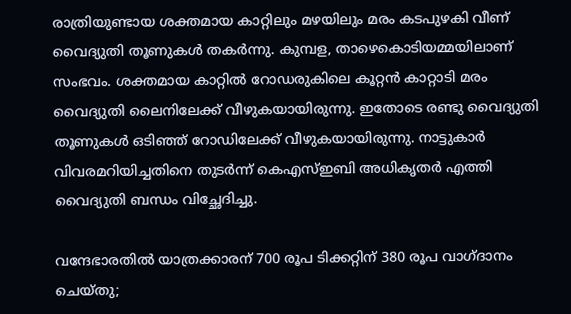രാത്രിയുണ്ടായ ശക്തമായ കാറ്റിലും മഴയിലും മരം കടപുഴകി വീണ് വൈദ്യുതി തൂണുകള്‍ തകര്‍ന്നു. കുമ്പള, താഴെകൊടിയമ്മയിലാണ് സംഭവം. ശക്തമായ കാറ്റില്‍ റോഡരുകിലെ കൂറ്റന്‍ കാറ്റാടി മരം വൈദ്യുതി ലൈനിലേക്ക് വീഴുകയായിരുന്നു. ഇതോടെ രണ്ടു വൈദ്യുതി തൂണുകള്‍ ഒടിഞ്ഞ് റോഡിലേക്ക് വീഴുകയായിരുന്നു. നാട്ടുകാര്‍ വിവരമറിയിച്ചതിനെ തുടര്‍ന്ന് കെഎസ്ഇബി അധികൃതര്‍ എത്തി വൈദ്യുതി ബന്ധം വിച്ഛേദിച്ചു.

വന്ദേഭാരതില്‍ യാത്രക്കാരന് 700 രൂപ ടിക്കറ്റിന് 380 രൂപ വാഗ്ദാനം ചെയ്തു;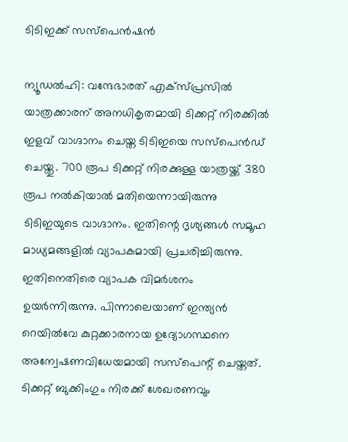ടിടിഇക്ക് സസ്‌പെന്‍ഷന്‍

ന്യൂഡല്‍ഹി: വന്ദേഭാരത് എക്‌സ്പ്രസില്‍ യാത്രക്കാരന് അനധികൃതമായി ടിക്കറ്റ് നിരക്കില്‍ ഇളവ് വാഗ്ദാനം ചെയ്ത ടിടിഇയെ സസ്‌പെന്‍ഡ് ചെയ്തു. 700 രൂപ ടിക്കറ്റ് നിരക്കുള്ള യാത്രയ്ക്ക് 380 രൂപ നല്‍കിയാല്‍ മതിയെന്നായിരുന്നു ടിടിഇയുടെ വാഗ്ദാനം. ഇതിന്റെ ദൃശ്യങ്ങള്‍ സമൂഹ മാധ്യമങ്ങളില്‍ വ്യാപകമായി പ്രചരിച്ചിരുന്നു. ഇതിനെതിരെ വ്യാപക വിമര്‍ശനം ഉയര്‍ന്നിരുന്നു. പിന്നാലെയാണ് ഇന്ത്യന്‍ റെയില്‍വേ കുറ്റക്കാരനായ ഉദ്യോഗസ്ഥനെ അന്വേഷണവിധേയമായി സസ്പെന്റ് ചെയ്തത്. ടിക്കറ്റ് ബുക്കിംഗും നിരക്ക് ശേഖരണവും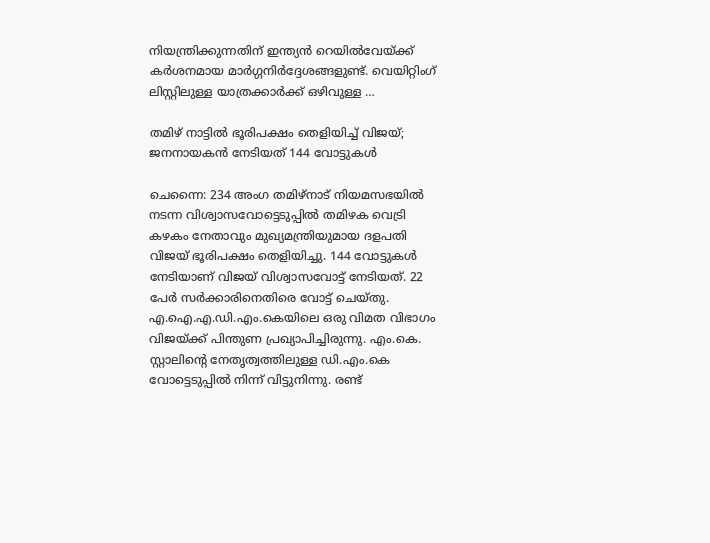നിയന്ത്രിക്കുന്നതിന് ഇന്ത്യന്‍ റെയില്‍വേയ്ക്ക് കര്‍ശനമായ മാര്‍ഗ്ഗനിര്‍ദ്ദേശങ്ങളുണ്ട്. വെയിറ്റിംഗ് ലിസ്റ്റിലുള്ള യാത്രക്കാര്‍ക്ക് ഒഴിവുള്ള …

തമിഴ് നാട്ടില്‍ ഭൂരിപക്ഷം തെളിയിച്ച് വിജയ്; ജനനായകന്‍ നേടിയത് 144 വോട്ടുകള്‍

ചെന്നൈ: 234 അംഗ തമിഴ്നാട് നിയമസഭയില്‍ നടന്ന വിശ്വാസവോട്ടെടുപ്പില്‍ തമിഴക വെട്രി കഴകം നേതാവും മുഖ്യമന്ത്രിയുമായ ദളപതി വിജയ് ഭൂരിപക്ഷം തെളിയിച്ചു. 144 വോട്ടുകള്‍ നേടിയാണ് വിജയ് വിശ്വാസവോട്ട് നേടിയത്. 22 പേര്‍ സര്‍ക്കാരിനെതിരെ വോട്ട് ചെയ്തു. എ.ഐ.എ.ഡി.എം.കെയിലെ ഒരു വിമത വിഭാഗം വിജയ്ക്ക് പിന്തുണ പ്രഖ്യാപിച്ചിരുന്നു. എം.കെ. സ്റ്റാലിന്റെ നേതൃത്വത്തിലുള്ള ഡി.എം.കെ വോട്ടെടുപ്പില്‍ നിന്ന് വിട്ടുനിന്നു. രണ്ട്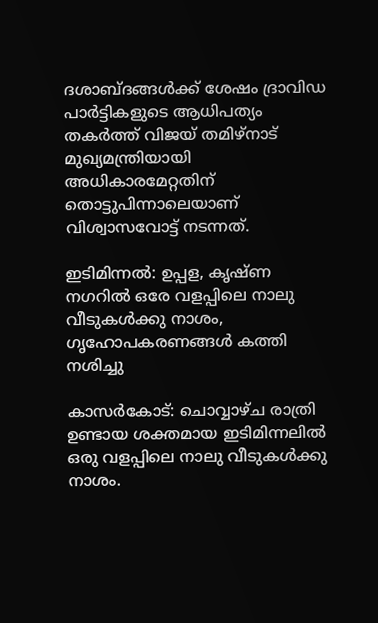ദശാബ്ദങ്ങള്‍ക്ക് ശേഷം ദ്രാവിഡ പാര്‍ട്ടികളുടെ ആധിപത്യം തകര്‍ത്ത് വിജയ് തമിഴ്നാട് മുഖ്യമന്ത്രിയായി അധികാരമേറ്റതിന് തൊട്ടുപിന്നാലെയാണ് വിശ്വാസവോട്ട് നടന്നത്.

ഇടിമിന്നല്‍: ഉപ്പള, കൃഷ്ണ നഗറില്‍ ഒരേ വളപ്പിലെ നാലു വീടുകള്‍ക്കു നാശം, ഗൃഹോപകരണങ്ങൾ കത്തി നശിച്ചു

കാസര്‍കോട്: ചൊവ്വാഴ്ച രാത്രി ഉണ്ടായ ശക്തമായ ഇടിമിന്നലില്‍ ഒരു വളപ്പിലെ നാലു വീടുകള്‍ക്കു നാശം.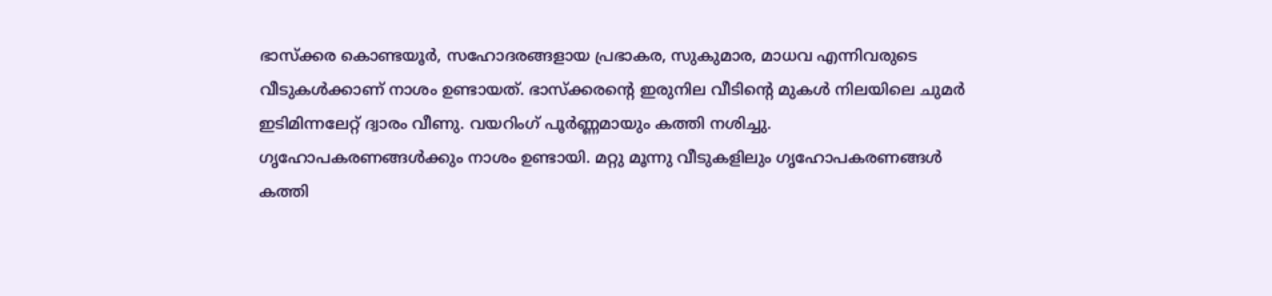ഭാസ്‌ക്കര കൊണ്ടയൂർ, സഹോദരങ്ങളായ പ്രഭാകര, സുകുമാര, മാധവ എന്നിവരുടെ വീടുകള്‍ക്കാണ് നാശം ഉണ്ടായത്. ഭാസ്‌ക്കരന്റെ ഇരുനില വീടിന്റെ മുകള്‍ നിലയിലെ ചുമര്‍ ഇടിമിന്നലേറ്റ് ദ്വാരം വീണു. വയറിംഗ് പൂര്‍ണ്ണമായും കത്തി നശിച്ചു. ഗൃഹോപകരണങ്ങള്‍ക്കും നാശം ഉണ്ടായി. മറ്റു മൂന്നു വീടുകളിലും ഗൃഹോപകരണങ്ങള്‍ കത്തി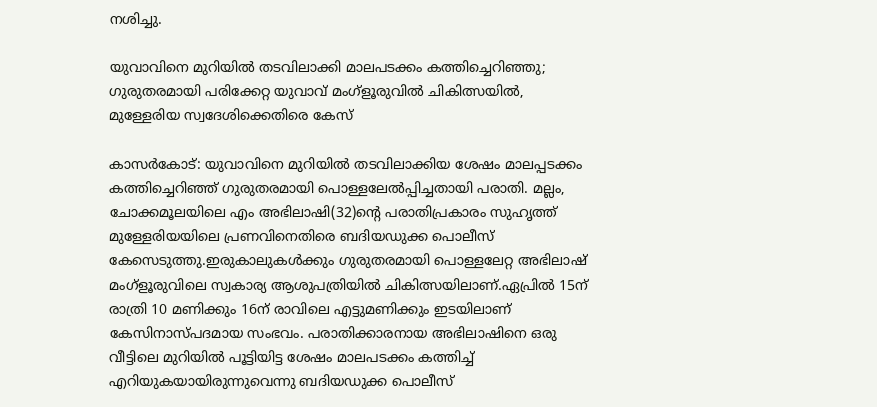നശിച്ചു.

യുവാവിനെ മുറിയില്‍ തടവിലാക്കി മാലപടക്കം കത്തിച്ചെറിഞ്ഞു; ഗുരുതരമായി പരിക്കേറ്റ യുവാവ് മംഗ്‌ളൂരുവില്‍ ചികിത്സയില്‍, മുള്ളേരിയ സ്വദേശിക്കെതിരെ കേസ്

കാസര്‍കോട്: യുവാവിനെ മുറിയില്‍ തടവിലാക്കിയ ശേഷം മാലപ്പടക്കം കത്തിച്ചെറിഞ്ഞ് ഗുരുതരമായി പൊള്ളലേല്‍പ്പിച്ചതായി പരാതി. മല്ലം, ചോക്കമൂലയിലെ എം അഭിലാഷി(32)ന്റെ പരാതിപ്രകാരം സുഹൃത്ത് മുള്ളേരിയയിലെ പ്രണവിനെതിരെ ബദിയഡുക്ക പൊലീസ് കേസെടുത്തു.ഇരുകാലുകള്‍ക്കും ഗുരുതരമായി പൊള്ളലേറ്റ അഭിലാഷ് മംഗ്‌ളൂരുവിലെ സ്വകാര്യ ആശുപത്രിയില്‍ ചികിത്സയിലാണ്.ഏപ്രില്‍ 15ന് രാത്രി 10 മണിക്കും 16ന് രാവിലെ എട്ടുമണിക്കും ഇടയിലാണ് കേസിനാസ്പദമായ സംഭവം. പരാതിക്കാരനായ അഭിലാഷിനെ ഒരു വീട്ടിലെ മുറിയില്‍ പൂട്ടിയിട്ട ശേഷം മാലപടക്കം കത്തിച്ച് എറിയുകയായിരുന്നുവെന്നു ബദിയഡുക്ക പൊലീസ്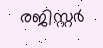രജിസ്റ്റര്‍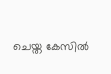ചെയ്ത കേസില്‍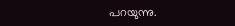പറയുന്നു.